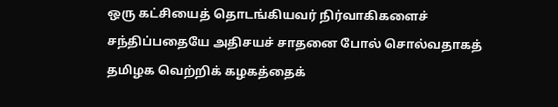ஒரு கட்சியைத் தொடங்கியவர் நிர்வாகிகளைச் சந்திப்பதையே அதிசயச் சாதனை போல் சொல்வதாகத் தமிழக வெற்றிக் கழகத்தைக்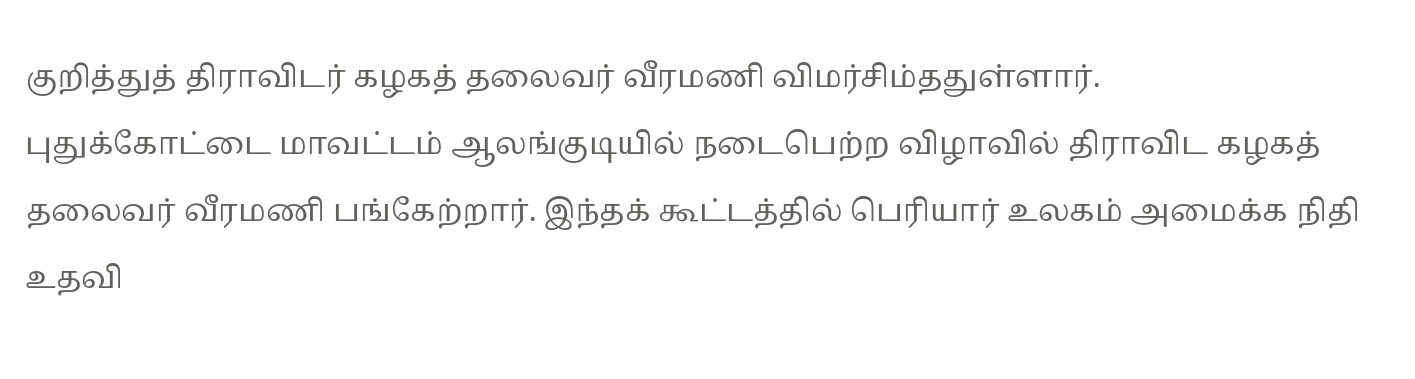குறித்துத் திராவிடர் கழகத் தலைவர் வீரமணி விமர்சிம்ததுள்ளார்.
புதுக்கோட்டை மாவட்டம் ஆலங்குடியில் நடைபெற்ற விழாவில் திராவிட கழகத் தலைவர் வீரமணி பங்கேற்றார். இந்தக் கூட்டத்தில் பெரியார் உலகம் அமைக்க நிதி உதவி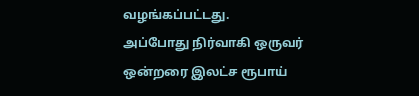வழங்கப்பட்டது.
அப்போது நிர்வாகி ஒருவர் ஒன்றரை இலட்ச ரூபாய்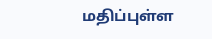மதிப்புள்ள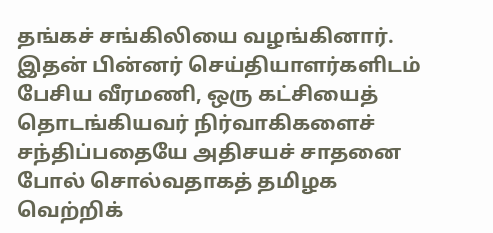தங்கச் சங்கிலியை வழங்கினார். இதன் பின்னர் செய்தியாளர்களிடம் பேசிய வீரமணி, ஒரு கட்சியைத் தொடங்கியவர் நிர்வாகிகளைச் சந்திப்பதையே அதிசயச் சாதனை போல் சொல்வதாகத் தமிழக வெற்றிக்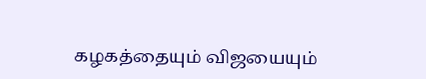கழகத்தையும் விஜயையும்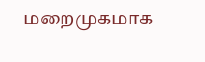மறைமுகமாக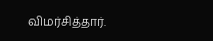விமர்சித்தார்.